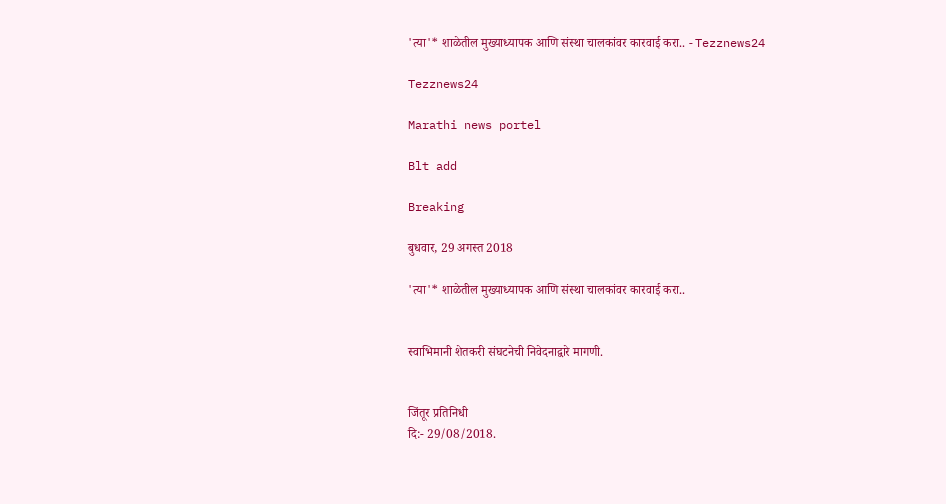'त्या'* शाळेतील मुख्याध्यापक आणि संस्था चालकांवर कारवाई करा.. - Tezznews24

Tezznews24

Marathi news portel

Blt add

Breaking

बुधवार, 29 अगस्त 2018

'त्या'* शाळेतील मुख्याध्यापक आणि संस्था चालकांवर कारवाई करा..


स्वाभिमानी शेतकरी संघटनेची निवेदनाद्वारे मागणी.


जिंतूर प्रतिनिधी
दि:- 29/08/2018.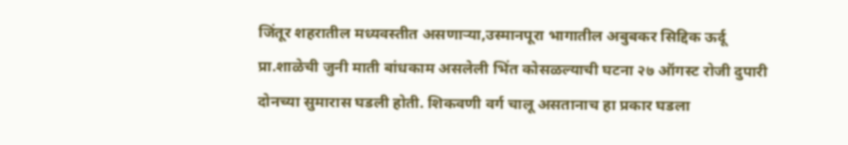जिंतूर शहरातील मध्यवस्तीत असणाऱ्या,उस्मानपूरा भागातील अबुबकर सिद्दिक ऊर्दू प्रा.शाळेची जुनी माती बांधकाम असलेली भिंत कोसळल्याची घटना २७ ऑगस्ट रोजी दुपारी दोनच्या सुमारास घडली होती. शिकवणी वर्ग चालू असतानाच हा प्रकार घडला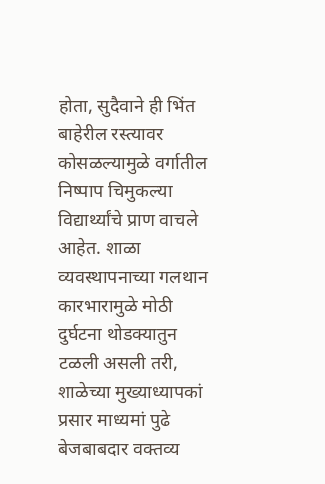होता, सुदैवाने ही भिंत बाहेरील रस्त्यावर कोसळल्यामुळे वर्गातील निष्पाप चिमुकल्या विद्यार्थ्यांचे प्राण वाचले आहेत. शाळा व्यवस्थापनाच्या गलथान कारभारामुळे मोठी दुर्घटना थोडक्यातुन टळली असली तरी, शाळेच्या मुख्याध्यापकां प्रसार माध्यमां पुढे बेजबाबदार वक्तव्य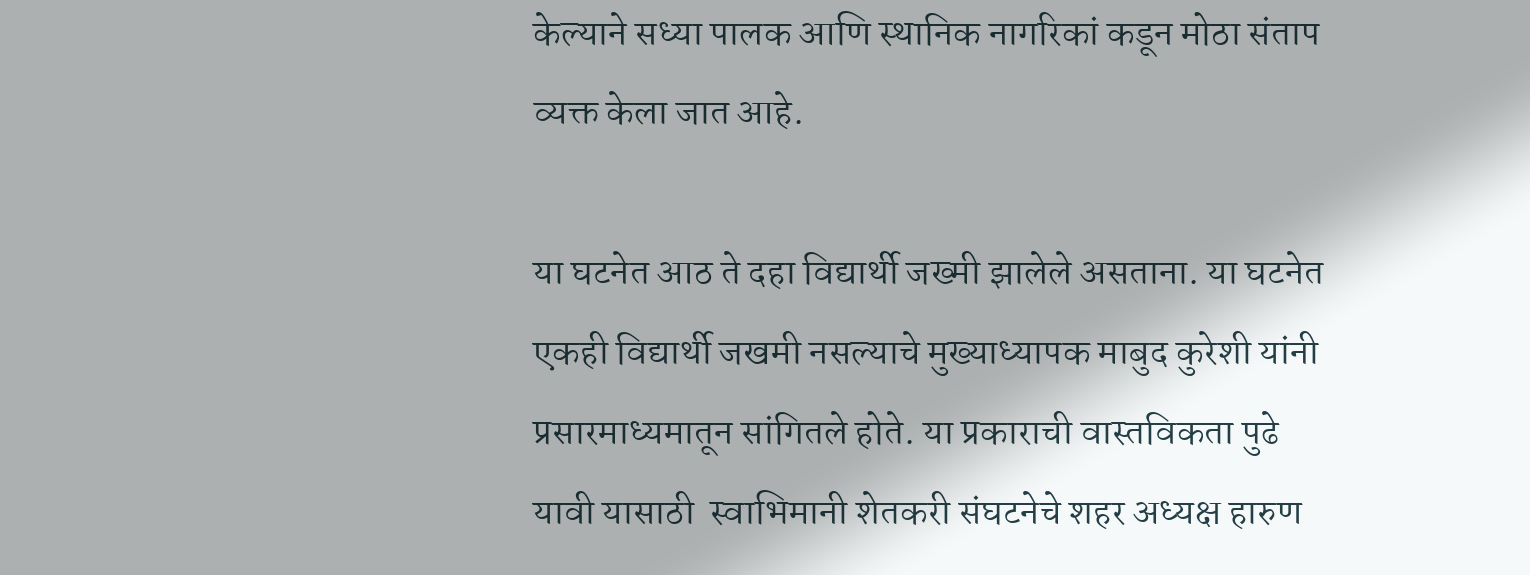केल्याने सध्या पालक आणि स्थानिक नागरिकां कडून मोठा संताप व्यक्त केला जात आहे.

या घटनेत आठ ते दहा विद्यार्थी जख्मी झालेले असताना. या घटनेत एकही विद्यार्थी जखमी नसल्याचे मुख्याध्यापक माबुद कुरेशी यांनी प्रसारमाध्यमातून सांगितले होते. या प्रकाराची वास्तविकता पुढे यावी यासाठी  स्वाभिमानी शेतकरी संघटनेचे शहर अध्यक्ष हारुण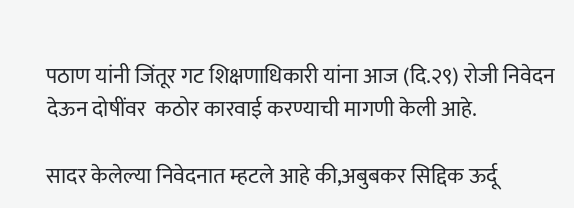पठाण यांनी जिंतूर गट शिक्षणाधिकारी यांना आज (दि.२९) रोजी निवेदन देऊन दोषींवर  कठोर कारवाई करण्याची मागणी केली आहे.

सादर केलेल्या निवेदनात म्हटले आहे की,अबुबकर सिद्दिक ऊर्दू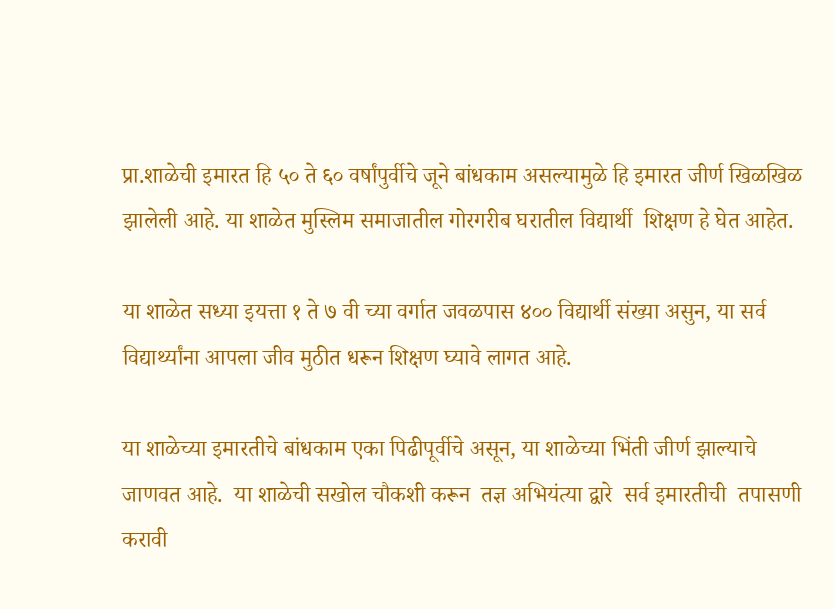प्रा.शाळेची इमारत हि ५० ते ६० वर्षांपुर्वीचे जूने बांधकाम असल्यामुळे हि इमारत जीर्ण खिळखिळ झालेली आहे. या शाळेत मुस्लिम समाजातील गोरगरीब घरातील विद्यार्थी  शिक्षण हे घेत आहेत.

या शाळेत सध्या इयत्ता १ ते ७ वी च्या वर्गात जवळपास ४०० विद्यार्थी संख्या असुन, या सर्व विद्यार्थ्यांना आपला जीव मुठीत धरून शिक्षण घ्यावे लागत आहे.

या शाळेच्या इमारतीचे बांधकाम एका पिढीपूर्वीचे असून, या शाळेच्या भिंती जीर्ण झाल्याचे जाणवत आहे.  या शाळेची सखोल चौकशी करून  तज्ञ अभियंत्या द्वारे  सर्व इमारतीची  तपासणी करावी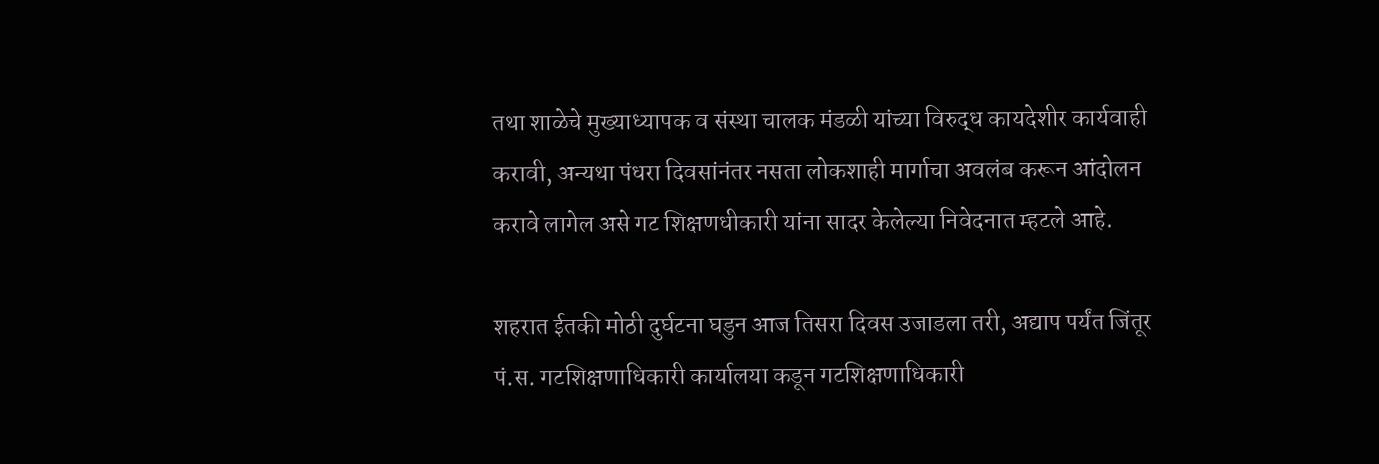तथा शाळेचे मुख्याध्यापक व संस्था चालक मंडळी यांच्या विरुद्ध कायदेशीर कार्यवाही करावी, अन्यथा पंधरा दिवसांनंतर नसता लोकशाही मार्गाचा अवलंब करून आंदोलन करावे लागेल असे गट शिक्षणधीकारी यांना सादर केलेल्या निवेदनात म्हटले आहे.

शहरात ईतकी मोठी दुर्घटना घडुन आज तिसरा दिवस उजाडला तरी, अद्याप पर्यंत जिंतूर पं.स. गटशिक्षणाधिकारी कार्यालया कडून गटशिक्षणाधिकारी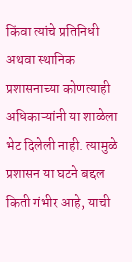किंवा त्यांचे प्रतिनिधी अथवा स्थानिक प्रशासनाच्या कोणत्याही अधिकाऱ्यांनी या शाळेला भेट दिलेली नाही. त्यामुळे प्रशासन या घटने बद्दल किती गंभीर आहे, याची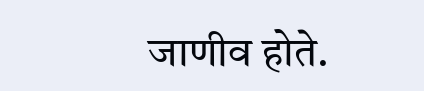जाणीव होते.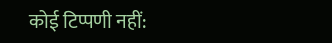कोई टिप्पणी नहीं: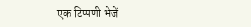एक टिप्पणी भेजें